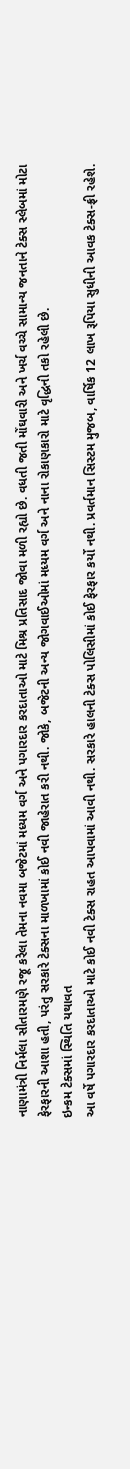નાણામંત્રી નિર્મલા સીતારમણે રજૂ કરેલા તેમના નવમા બજેટમાં મધ્યમ વર્ગ અને પગારદાર કરદાતાઓ માટે મિશ્ર પ્રતિસાદ જોવા મળી રહ્યો છે. વધતી જતી મોંઘવારી અને ખર્ચ વચ્ચે સામાન્ય જનતાને ટેક્સ સ્લેબમાં મોટા ફેરફારની આશા હતી, પરંતુ સરકારે ટેક્સના માળખામાં કોઈ નવી જાહેરાત કરી નથી. જોકે, બજેટની અન્ય જોગવાઈઓમાં મધ્યમ વર્ગ અને નાના રોકાણકારો માટે વૃદ્ધિની તકો રહેલી છે.
ઇન્કમ ટેક્સમાં સ્થિતિ યથાવત
આ વર્ષે પગારદાર કરદાતાઓ માટે કોઈ નવી ટેક્સ રાહત આપવામાં આવી નથી. સરકારે હાલની ટેક્સ પોલિસીમાં કોઈ ફેરફાર કર્યો નથી. પ્રવર્તમાન સિસ્ટમ મુજબ, વાર્ષિક 12 લાખ રૂપિયા સુધીની આવક ટેક્સ-ફ્રી રહેશે.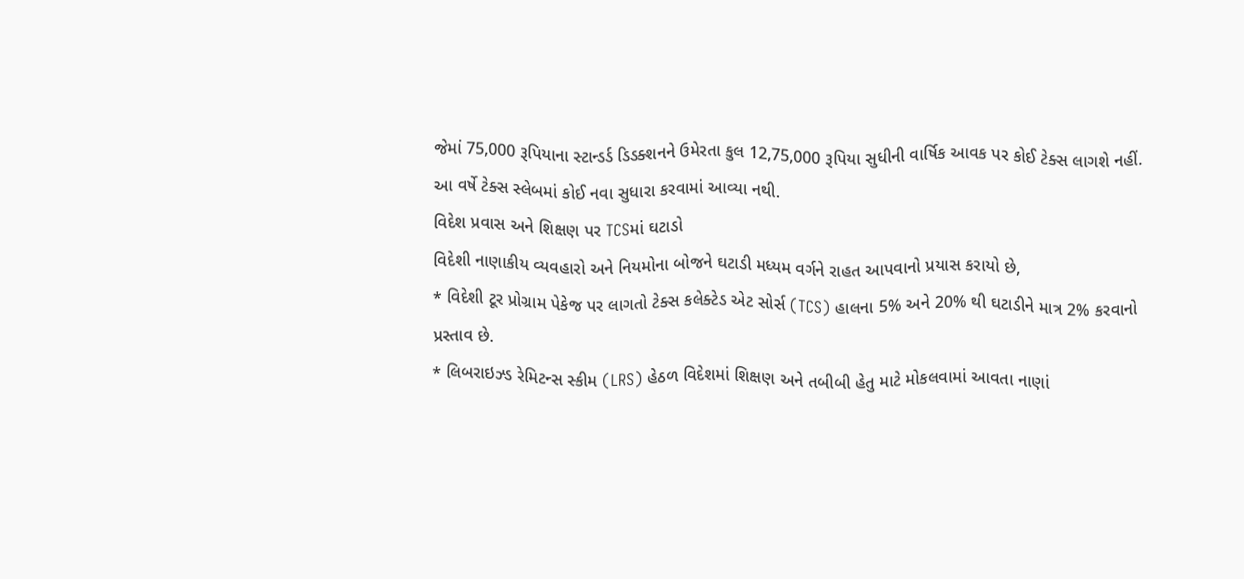જેમાં 75,000 રૂપિયાના સ્ટાન્ડર્ડ ડિડક્શનને ઉમેરતા કુલ 12,75,000 રૂપિયા સુધીની વાર્ષિક આવક પર કોઈ ટેક્સ લાગશે નહીં. આ વર્ષે ટેક્સ સ્લેબમાં કોઈ નવા સુધારા કરવામાં આવ્યા નથી.
વિદેશ પ્રવાસ અને શિક્ષણ પર TCSમાં ઘટાડો
વિદેશી નાણાકીય વ્યવહારો અને નિયમોના બોજને ઘટાડી મધ્યમ વર્ગને રાહત આપવાનો પ્રયાસ કરાયો છે,
* વિદેશી ટૂર પ્રોગ્રામ પેકેજ પર લાગતો ટેક્સ કલેક્ટેડ એટ સોર્સ (TCS) હાલના 5% અને 20% થી ઘટાડીને માત્ર 2% કરવાનો પ્રસ્તાવ છે.
* લિબરાઇઝ્ડ રેમિટન્સ સ્કીમ (LRS) હેઠળ વિદેશમાં શિક્ષણ અને તબીબી હેતુ માટે મોકલવામાં આવતા નાણાં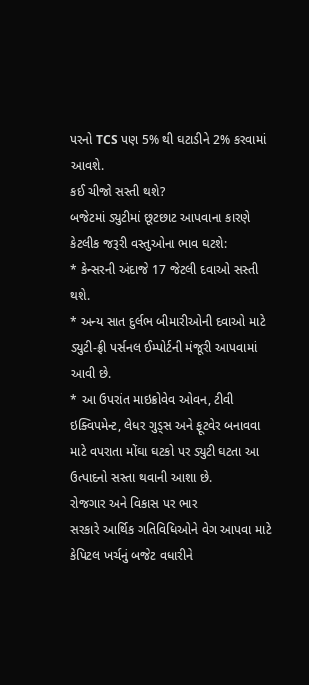પરનો TCS પણ 5% થી ઘટાડીને 2% કરવામાં આવશે.
કઈ ચીજો સસ્તી થશે?
બજેટમાં ડ્યુટીમાં છૂટછાટ આપવાના કારણે કેટલીક જરૂરી વસ્તુઓના ભાવ ઘટશે:
* કેન્સરની અંદાજે 17 જેટલી દવાઓ સસ્તી થશે.
* અન્ય સાત દુર્લભ બીમારીઓની દવાઓ માટે ડ્યુટી-ફ્રી પર્સનલ ઈમ્પોર્ટની મંજૂરી આપવામાં આવી છે.
* આ ઉપરાંત માઇક્રોવેવ ઓવન, ટીવી ઇક્વિપમેન્ટ, લેધર ગુડ્સ અને ફૂટવેર બનાવવા માટે વપરાતા મોંઘા ઘટકો પર ડ્યુટી ઘટતા આ ઉત્પાદનો સસ્તા થવાની આશા છે.
રોજગાર અને વિકાસ પર ભાર
સરકારે આર્થિક ગતિવિધિઓને વેગ આપવા માટે કેપિટલ ખર્ચનું બજેટ વધારીને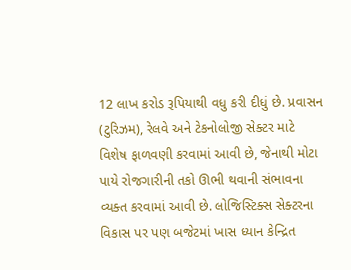12 લાખ કરોડ રૂપિયાથી વધુ કરી દીધું છે. પ્રવાસન (ટુરિઝમ), રેલવે અને ટેકનોલોજી સેક્ટર માટે વિશેષ ફાળવણી કરવામાં આવી છે, જેનાથી મોટા પાયે રોજગારીની તકો ઊભી થવાની સંભાવના વ્યક્ત કરવામાં આવી છે. લોજિસ્ટિક્સ સેક્ટરના વિકાસ પર પણ બજેટમાં ખાસ ધ્યાન કેન્દ્રિત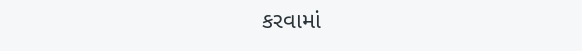કરવામાં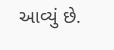આવ્યું છે.